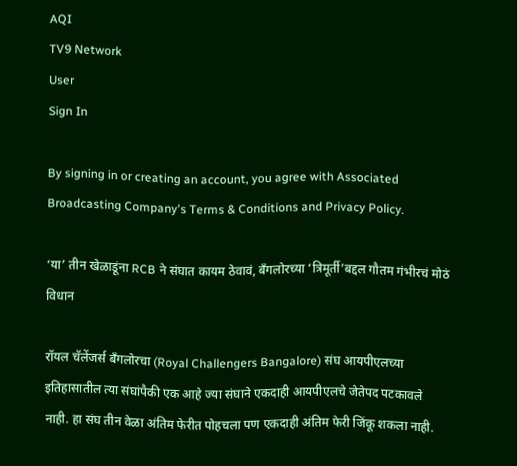AQI
TV9 Network
User
Sign In

By signing in or creating an account, you agree with Associated Broadcasting Company's Terms & Conditions and Privacy Policy.

‘या’ तीन खेळाडूंना RCB ने संघात कायम ठेवावं, बँगलोरच्या ‘त्रिमूर्ती’बद्दल गौतम गंभीरचं मोठं विधान

रॉयल चॅलेंजर्स बँगलोरचा (Royal Challengers Bangalore) संघ आयपीएलच्या इतिहासातील त्या संघांपैकी एक आहे ज्या संघाने एकदाही आयपीएलचे जेतेपद पटकावले नाही. हा संघ तीन वेळा अंतिम फेरीत पोहचला पण एकदाही अंतिम फेरी जिंकू शकला नाही.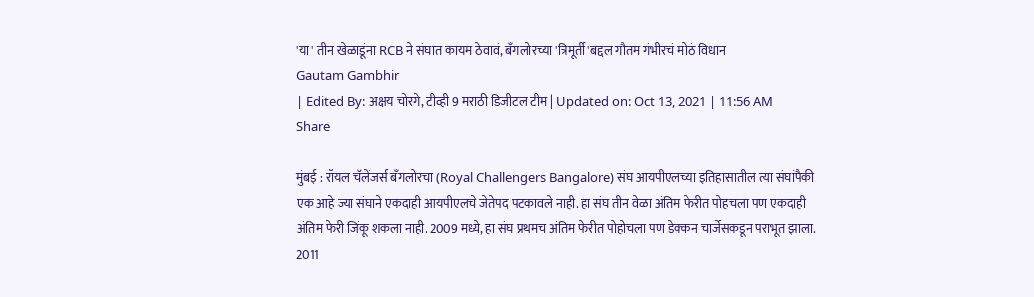'या' तीन खेळाडूंना RCB ने संघात कायम ठेवावं, बँगलोरच्या 'त्रिमूर्ती'बद्दल गौतम गंभीरचं मोठं विधान
Gautam Gambhir
| Edited By: अक्षय चोरगे, टीव्ही 9 मराठी डिजीटल टीम | Updated on: Oct 13, 2021 | 11:56 AM
Share

मुंबई : रॉयल चॅलेंजर्स बँगलोरचा (Royal Challengers Bangalore) संघ आयपीएलच्या इतिहासातील त्या संघांपैकी एक आहे ज्या संघाने एकदाही आयपीएलचे जेतेपद पटकावले नाही. हा संघ तीन वेळा अंतिम फेरीत पोहचला पण एकदाही अंतिम फेरी जिंकू शकला नाही. 2009 मध्ये, हा संघ प्रथमच अंतिम फेरीत पोहोचला पण डेक्कन चार्जेसकडून पराभूत झाला. 2011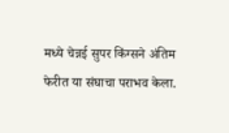मध्ये चेन्नई सुपर किंग्सने अंतिम फेरीत या संघाचा पराभव केला.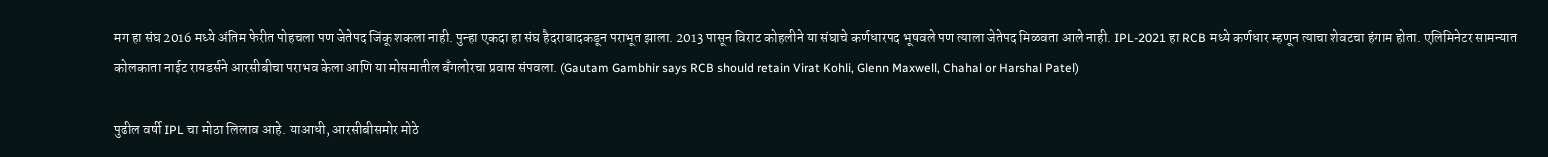मग हा संघ 2016 मध्ये अंतिम फेरीत पोहचला पण जेतेपद जिंकू शकला नाही. पुन्हा एकदा हा संघ हैदराबादकडून पराभूत झाला. 2013 पासून विराट कोहलीने या संघाचे कर्णधारपद भूषवले पण त्याला जेतेपद मिळवता आले नाही. IPL-2021 हा RCB मध्ये कर्णधार म्हणून त्याचा शेवटचा हंगाम होता. एलिमिनेटर सामन्यात कोलकाता नाईट रायडर्सने आरसीबीचा पराभव केला आणि या मोसमातील बँगलोरचा प्रवास संपवला. (Gautam Gambhir says RCB should retain Virat Kohli, Glenn Maxwell, Chahal or Harshal Patel)

पुढील वर्षी IPL चा मोठा लिलाव आहे. याआधी, आरसीबीसमोर मोठे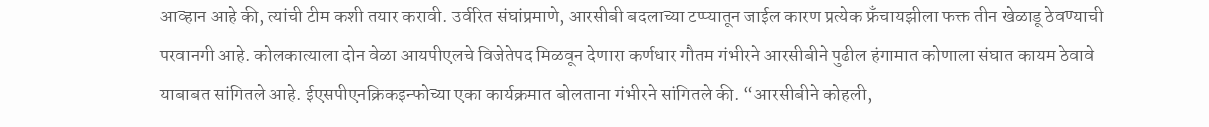आव्हान आहे की, त्यांची टीम कशी तयार करावी. उर्वरित संघांप्रमाणे, आरसीबी बदलाच्या टप्प्यातून जाईल कारण प्रत्येक फ्रँचायझीला फक्त तीन खेळाडू ठेवण्याची परवानगी आहे. कोलकात्याला दोन वेळा आयपीएलचे विजेतेपद मिळवून देणारा कर्णधार गौतम गंभीरने आरसीबीने पुढील हंगामात कोणाला संघात कायम ठेवावे याबाबत सांगितले आहे. ईएसपीएनक्रिकइन्फोच्या एका कार्यक्रमात बोलताना गंभीरने सांगितले की. “आरसीबीने कोहली,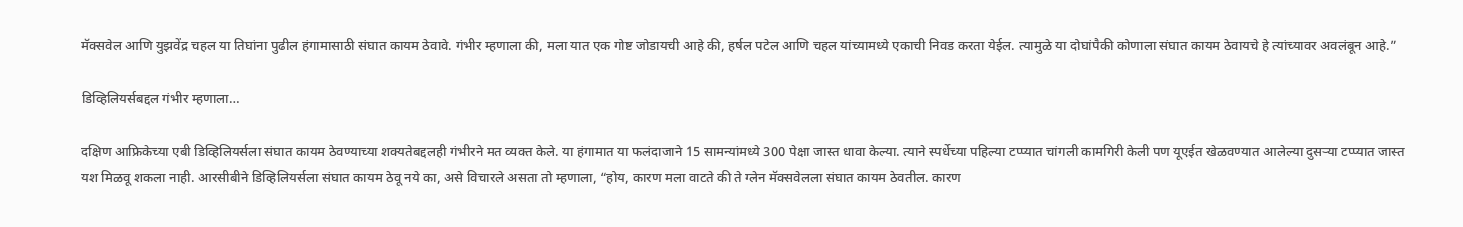मॅक्सवेल आणि युझवेंद्र चहल या तिघांना पुढील हंगामासाठी संघात कायम ठेवावे. गंभीर म्हणाला की, मला यात एक गोष्ट जोडायची आहे की, हर्षल पटेल आणि चहल यांच्यामध्ये एकाची निवड करता येईल. त्यामुळे या दोघांपैकी कोणाला संघात कायम ठेवायचे हे त्यांच्यावर अवलंबून आहे.”

डिव्हिलियर्सबद्दल गंभीर म्हणाला…

दक्षिण आफ्रिकेच्या एबी डिव्हिलियर्सला संघात कायम ठेवण्याच्या शक्यतेबद्दलही गंभीरने मत व्यक्त केले. या हंगामात या फलंदाजाने 15 सामन्यांमध्ये 300 पेक्षा जास्त धावा केल्या. त्याने स्पर्धेच्या पहिल्या टप्प्यात चांगली कामगिरी केली पण यूएईत खेळवण्यात आलेल्या दुसऱ्या टप्प्यात जास्त यश मिळवू शकला नाही. आरसीबीने डिव्हिलियर्सला संघात कायम ठेवू नये का, असे विचारले असता तो म्हणाला, “होय, कारण मला वाटते की ते ग्लेन मॅक्सवेलला संघात कायम ठेवतील. कारण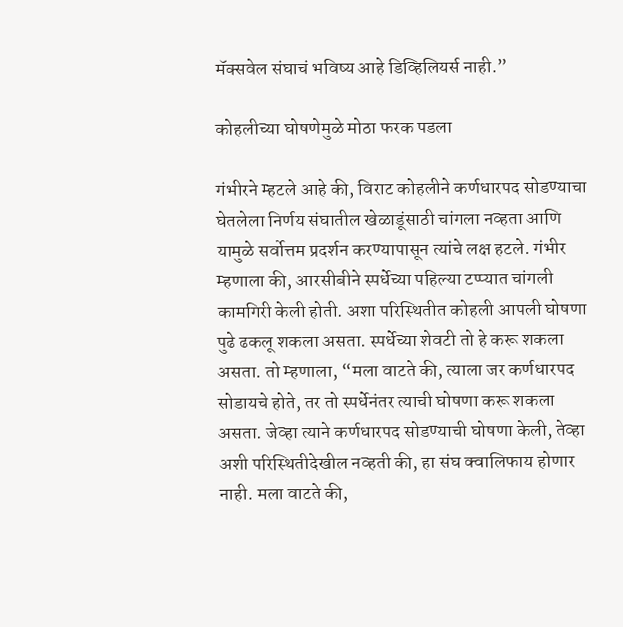मॅक्सवेल संघाचं भविष्य आहे डिव्हिलियर्स नाही.”

कोहलीच्या घोषणेमुळे मोठा फरक पडला

गंभीरने म्हटले आहे की, विराट कोहलीने कर्णधारपद सोडण्याचा घेतलेला निर्णय संघातील खेळाडूंसाठी चांगला नव्हता आणि यामुळे सर्वोत्तम प्रदर्शन करण्यापासून त्यांचे लक्ष हटले. गंभीर म्हणाला की, आरसीबीने स्पर्धेच्या पहिल्या टप्प्यात चांगली कामगिरी केली होती. अशा परिस्थितीत कोहली आपली घोषणा पुढे ढकलू शकला असता. स्पर्धेच्या शेवटी तो हे करू शकला असता. तो म्हणाला, “मला वाटते की, त्याला जर कर्णधारपद सोडायचे होते, तर तो स्पर्धेनंतर त्याची घोषणा करू शकला असता. जेव्हा त्याने कर्णधारपद सोडण्याची घोषणा केली, तेव्हा अशी परिस्थितीदेखील नव्हती की, हा संघ क्वालिफाय होणार नाही. मला वाटते की,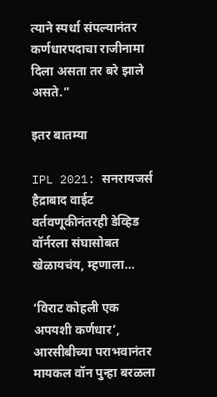त्याने स्पर्धा संपल्यानंतर कर्णधारपदाचा राजीनामा दिला असता तर बरे झाले असते.”

इतर बातम्या

IPL 2021: सनरायजर्स हैद्राबाद वाईट वर्तवणूकीनंतरही डेव्हिड वॉर्नरला संघासोबत खेळायचंय, म्हणाला…

‘विराट कोहली एक अपयशी कर्णधार’, आरसीबीच्या पराभवानंतर मायकल वॉन पुन्हा बरळला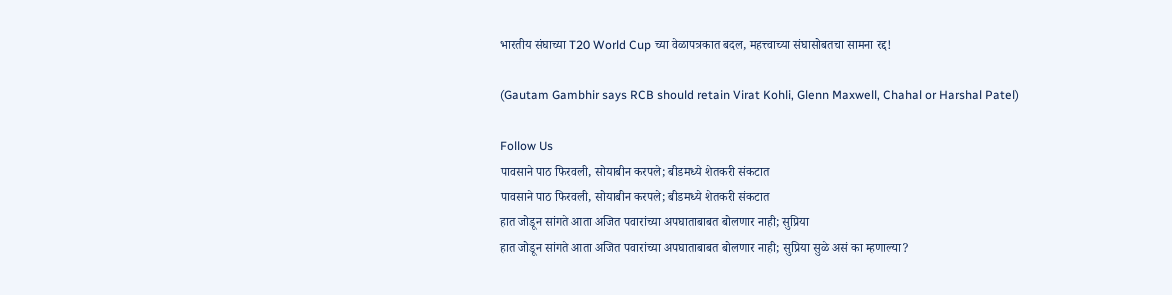भारतीय संघाच्या T20 World Cup च्या वेळापत्रकात बदल, महत्त्वाच्या संघासोबतचा सामना रद्द!

(Gautam Gambhir says RCB should retain Virat Kohli, Glenn Maxwell, Chahal or Harshal Patel)

Follow Us
पावसाने पाठ फिरवली, सोयाबीन करपले; बीडमध्ये शेतकरी संकटात
पावसाने पाठ फिरवली, सोयाबीन करपले; बीडमध्ये शेतकरी संकटात
हात जोडून सांगते आता अजित पवारांच्या अपघाताबाबत बोलणार नाही; सुप्रिया
हात जोडून सांगते आता अजित पवारांच्या अपघाताबाबत बोलणार नाही; सुप्रिया सुळे असं का म्हणाल्या?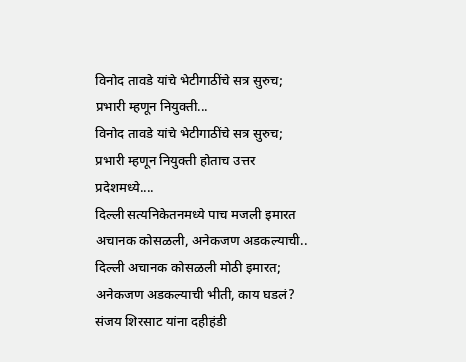विनोद तावडे यांचे भेटीगाठींचे सत्र सुरुच; प्रभारी म्हणून नियुक्ती...
विनोद तावडे यांचे भेटीगाठींचे सत्र सुरुच; प्रभारी म्हणून नियुक्ती होताच उत्तर प्रदेशमध्ये....
दिल्ली सत्यनिकेतनमध्ये पाच मजली इमारत अचानक कोसळली, अनेकजण अडकल्याची..
दिल्ली अचानक कोसळली मोठी इमारत; अनेकजण अडकल्याची भीती, काय घडलं?
संजय शिरसाट यांना दहीहंडी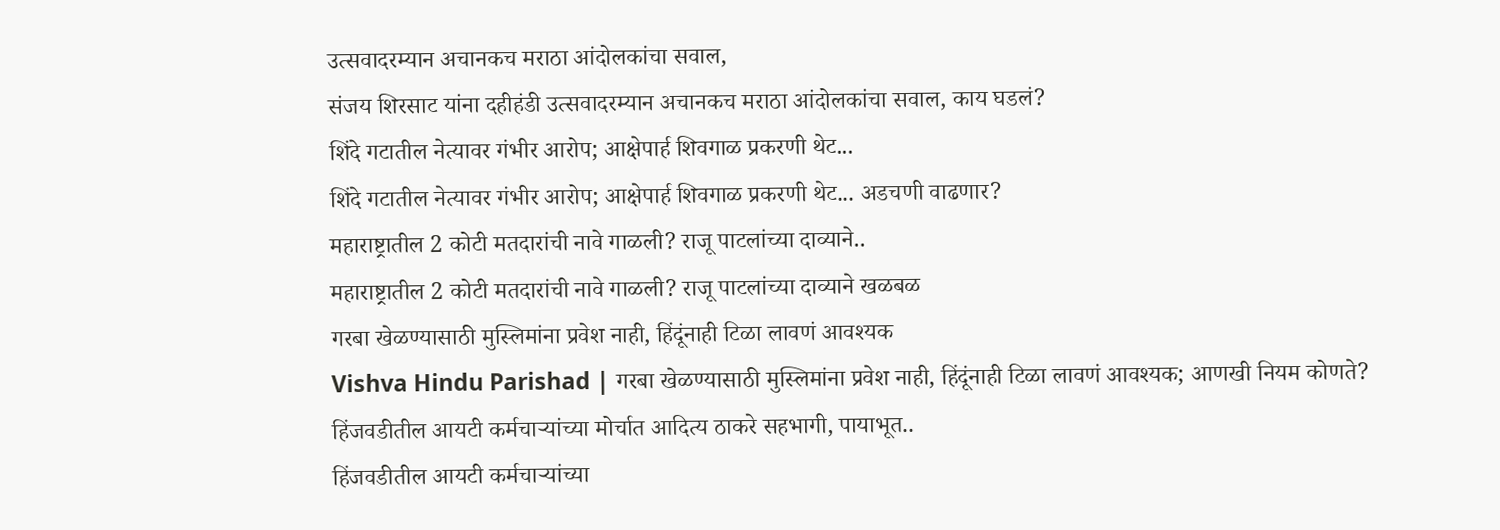उत्सवादरम्यान अचानकच मराठा आंदोलकांचा सवाल,
संजय शिरसाट यांना दहीहंडी उत्सवादरम्यान अचानकच मराठा आंदोलकांचा सवाल, काय घडलं?
शिंदे गटातील नेत्यावर गंभीर आरोप; आक्षेपार्ह शिवगाळ प्रकरणी थेट...
शिंदे गटातील नेत्यावर गंभीर आरोप; आक्षेपार्ह शिवगाळ प्रकरणी थेट... अडचणी वाढणार?
महाराष्ट्रातील 2 कोटी मतदारांची नावे गाळली? राजू पाटलांच्या दाव्याने..
महाराष्ट्रातील 2 कोटी मतदारांची नावे गाळली? राजू पाटलांच्या दाव्याने खळबळ
गरबा खेळण्यासाठी मुस्लिमांना प्रवेश नाही, हिंदूंनाही टिळा लावणं आवश्यक
Vishva Hindu Parishad | गरबा खेळण्यासाठी मुस्लिमांना प्रवेश नाही, हिंदूंनाही टिळा लावणं आवश्यक; आणखी नियम कोणते?
हिंजवडीतील आयटी कर्मचाऱ्यांच्या मोर्चात आदित्य ठाकरे सहभागी, पायाभूत..
हिंजवडीतील आयटी कर्मचाऱ्यांच्या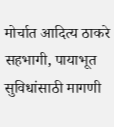मोर्चात आदित्य ठाकरे सहभागी, पायाभूत सुविधांसाठी मागणी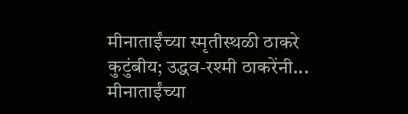मीनाताईंच्या स्मृतीस्थळी ठाकरे कुटुंबीय; उद्धव-रश्मी ठाकरेंनी...
मीनाताईंच्या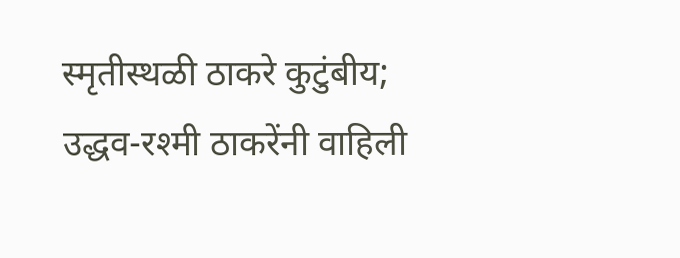स्मृतीस्थळी ठाकरे कुटुंबीय; उद्धव-रश्मी ठाकरेंनी वाहिली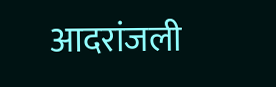आदरांजली